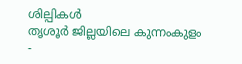ശില്പികൾ
തൃശൂർ ജില്ലയിലെ കുന്നംകുളം -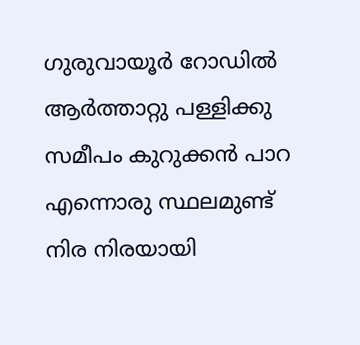ഗുരുവായൂർ റോഡിൽ ആർത്താറ്റു പള്ളിക്കു സമീപം കുറുക്കൻ പാറ എന്നൊരു സ്ഥലമുണ്ട്
നിര നിരയായി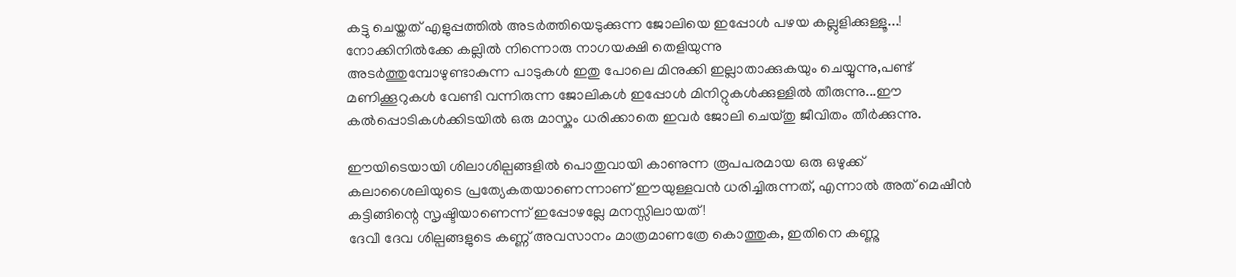കട്ടു ചെയ്തത് എളുപ്പത്തിൽ അടർത്തിയെടുക്കുന്ന ജോലിയെ ഇപ്പോൾ പഴയ കല്ലുളിക്കുള്ളൂ...! നോക്കിനിൽക്കേ കല്ലിൽ നിന്നൊരു നാഗയക്ഷി തെളിയുന്നു
അടർത്തുമ്പോഴുണ്ടാകുന്ന പാടുകൾ ഇതു പോലെ മിനുക്കി ഇല്ലാതാക്കുകയും ചെയ്യുന്നു,പണ്ട് മണിക്കൂറുകൾ വേണ്ടി വന്നിരുന്ന ജോലികൾ ഇപ്പോൾ മിനിറ്റുകൾക്കുള്ളിൽ തീരുന്നു...ഈ കൽപ്പൊടികൾക്കിടയിൽ ഒരു മാസ്കും ധരിക്കാതെ ഇവർ ജോലി ചെയ്തു ജീവിതം തീർക്കുന്നു.

ഈയിടെയായി ശിലാശില്പങ്ങളിൽ പൊതുവായി കാണുന്ന രൂപപരമായ ഒരു ഒഴുക്ക് കലാശൈലിയുടെ പ്രത്യേകതയാണെന്നാണ് ഈയുള്ളവൻ ധരിച്ചിരുന്നത്, എന്നാൽ അത് മെഷീൻ കട്ടിങ്ങിന്റെ സൃഷ്ടിയാണെന്ന് ഇപ്പോഴല്ലേ മനസ്സിലായത് !
ദേവീ ദേവ ശില്പങ്ങളുടെ കണ്ണ് അവസാനം മാത്രമാണത്രേ കൊത്തുക, ഇതിനെ കണ്ണു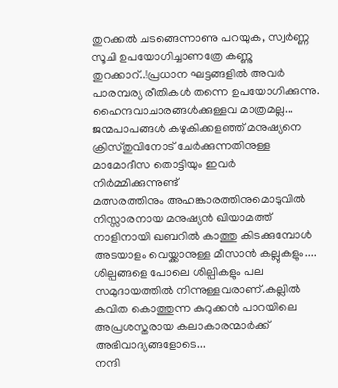തുറക്കൽ ചടങ്ങെന്നാണു പറയുക, സ്വർണ്ണ സൂചി ഉപയോഗിച്ചാണത്രേ കണ്ണു തുറക്കാറ്..!പ്രധാന ഘട്ടങ്ങളിൽ അവർ പാരമ്പര്യ രീതികൾ തന്നെ ഉപയോഗിക്കുന്നു. ഹൈന്ദവാചാരങ്ങൾക്കുള്ളവ മാത്രമല്ല...
ജന്മപാപങ്ങൾ കഴുകിക്കളഞ്ഞ് മനുഷ്യനെ ക്രിസ്തുവിനോട് ചേർക്കുന്നതിനുള്ള മാമോദീസ തൊട്ടിയും ഇവർ നിർമ്മിക്കുന്നുണ്ട്
മത്സരത്തിനും അഹങ്കാരത്തിനുമൊടുവിൽ നിസ്സാരനായ മനുഷ്യൻ ഖിയാമത്ത് നാളിനായി ഖബറിൽ കാത്തു കിടക്കുമ്പോൾ അടയാളം വെയ്ക്കാനുള്ള മീസാൻ കല്ലുകളും....
ശില്പങ്ങളെ പോലെ ശില്പികളും പല സമുദായത്തിൽ നിന്നുള്ളവരാണ്.കല്ലിൽ കവിത കൊത്തുന്ന കുറുക്കൻ പാറയിലെ അപ്രശസ്തരായ കലാകാരന്മാർക്ക് അഭിവാദ്യങ്ങളോടെ...
നന്ദി